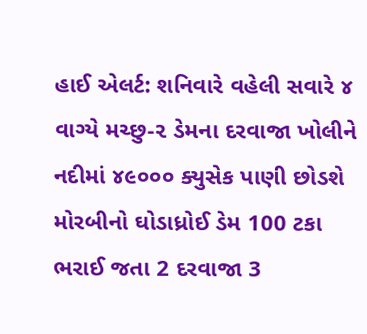હાઈ એલર્ટ: શનિવારે વહેલી સવારે ૪ વાગ્યે મચ્છુ-૨ ડેમના દરવાજા ખોલીને નદીમાં ૪૯૦૦૦ ક્યુસેક પાણી છોડશે મોરબીનો ઘોડાધ્રોઈ ડેમ 100 ટકા ભરાઈ જતા 2 દરવાજા 3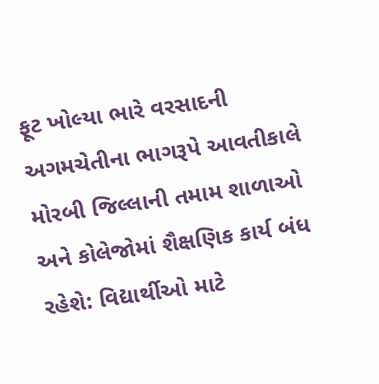ફૂટ ખોલ્યા ભારે વરસાદની અગમચેતીના ભાગરૂપે આવતીકાલે મોરબી જિલ્લાની તમામ શાળાઓ અને કોલેજોમાં શૈક્ષણિક કાર્ય બંધ રહેશે: વિદ્યાર્થીઓ માટે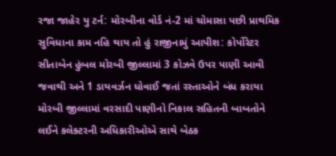રજા જાહેર યુ ટર્ન: મોરબીના વોર્ડ નં-2 માં ચોમાસા પછી પ્રાથમિક સુવિધાના કામ નહિ થાય તો હું રાજીનામું આપીશ: કોર્પોરેટર સીતાબેન હુંબલ મોરબી જીલ્લામાં 3 કોઝવે ઉપર પાણી આવી જવાથી અને 1 ડાયવર્ઝન ધોવાઈ જતાં રસ્તાઓને બંધ કરાયા મોરબી જીલ્લામાં વરસાદી પાણીનો નિકાલ સહિતની બાબતોને લઈને કલેક્ટરની અધિકારીઓએ સાથે બેઠક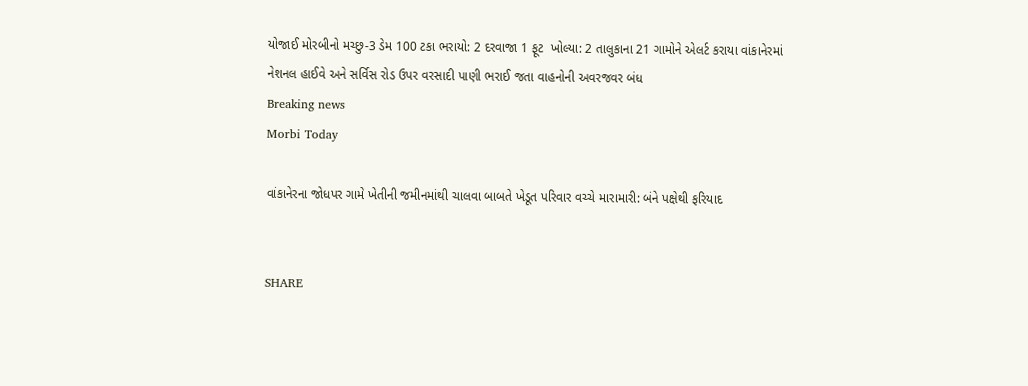યોજાઈ મોરબીનો મચ્છુ-3 ડેમ 100 ટકા ભરાયો: 2 દરવાજા 1 ફૂટ  ખોલ્યા: 2 તાલુકાના 21 ગામોને એલર્ટ કરાયા વાંકાનેરમાં નેશનલ હાઈવે અને સર્વિસ રોડ ઉપર વરસાદી પાણી ભરાઈ જતા વાહનોની અવરજવર બંધ
Breaking news
Morbi Today

વાંકાનેરના જોધપર ગામે ખેતીની જમીનમાંથી ચાલવા બાબતે ખેડૂત પરિવાર વચ્ચે મારામારી: બંને પક્ષેથી ફરિયાદ


SHARE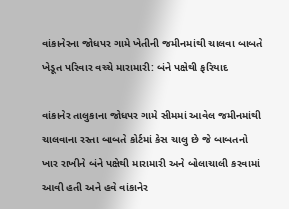વાંકાનેરના જોધપર ગામે ખેતીની જમીનમાંથી ચાલવા બાબતે ખેડૂત પરિવાર વચ્ચે મારામારી: બંને પક્ષેથી ફરિયાદ

વાંકાનેર તાલુકાના જોધપર ગામે સીમમાં આવેલ જમીનમાંથી ચાલવાના રસ્તા બાબતે કોર્ટમાં કેસ ચાલુ છે જે બાબતનો ખાર રાખીને બંને પક્ષેથી મારામારી અને બોલાચાલી કરવામાં આવી હતી અને હવે વાંકાનેર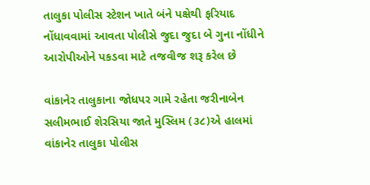તાલુકા પોલીસ સ્ટેશન ખાતે બંને પક્ષેથી ફરિયાદ નોંધાવવામાં આવતા પોલીસે જુદા જુદા બે ગુના નોંધીને આરોપીઓને પકડવા માટે તજવીજ શરૂ કરેલ છે

વાંકાનેર તાલુકાના જોધપર ગામે રહેતા જરીનાબેન સલીમભાઈ શેરસિયા જાતે મુસ્લિમ (૩૮)એ હાલમાં વાંકાનેર તાલુકા પોલીસ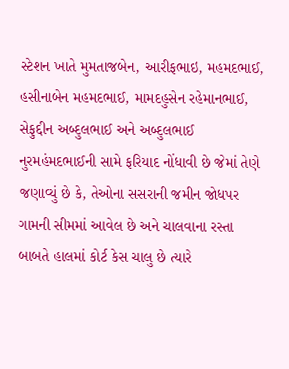સ્ટેશન ખાતે મુમતાજબેન, આરીફભાઇ, મહમદભાઈ, હસીનાબેન મહમદભાઈ, મામદહુસેન રહેમાનભાઈ, સેફુદ્દીન અબ્દુલભાઈ અને અબ્દુલભાઈ નુરમહંમદભાઈની સામે ફરિયાદ નોંધાવી છે જેમાં તેણે જણાવ્યું છે કે, તેઓના સસરાની જમીન જોધપર ગામની સીમમાં આવેલ છે અને ચાલવાના રસ્તા બાબતે હાલમાં કોર્ટ કેસ ચાલુ છે ત્યારે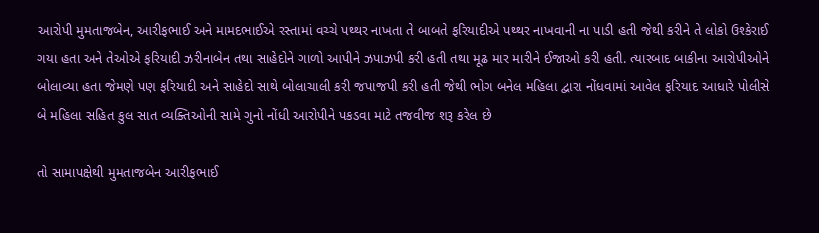આરોપી મુમતાજબેન, આરીફભાઈ અને મામદભાઈએ રસ્તામાં વચ્ચે પથ્થર નાખતા તે બાબતે ફરિયાદીએ પથ્થર નાખવાની ના પાડી હતી જેથી કરીને તે લોકો ઉશ્કેરાઈ ગયા હતા અને તેઓએ ફરિયાદી ઝરીનાબેન તથા સાહેદોને ગાળો આપીને ઝપાઝપી કરી હતી તથા મૂઢ માર મારીને ઈજાઓ કરી હતી. ત્યારબાદ બાકીના આરોપીઓને બોલાવ્યા હતા જેમણે પણ ફરિયાદી અને સાહેદો સાથે બોલાચાલી કરી જપાજપી કરી હતી જેથી ભોગ બનેલ મહિલા દ્વારા નોંધવામાં આવેલ ફરિયાદ આધારે પોલીસે બે મહિલા સહિત કુલ સાત વ્યક્તિઓની સામે ગુનો નોંધી આરોપીને પકડવા માટે તજવીજ શરૂ કરેલ છે

તો સામાપક્ષેથી મુમતાજબેન આરીફભાઈ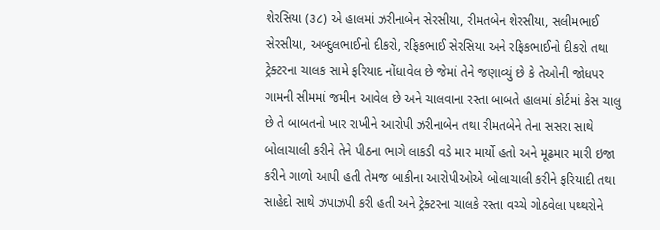શેરસિયા (૩૮) એ હાલમાં ઝરીનાબેન સેરસીયા, રીમતબેન શેરસીયા, સલીમભાઈ સેરસીયા, અબ્દુલભાઈનો દીકરો, રફિકભાઈ સેરસિયા અને રફિકભાઈનો દીકરો તથા ટ્રેક્ટરના ચાલક સામે ફરિયાદ નોંધાવેલ છે જેમાં તેને જણાવ્યું છે કે તેઓની જોધપર ગામની સીમમાં જમીન આવેલ છે અને ચાલવાના રસ્તા બાબતે હાલમાં કોર્ટમાં કેસ ચાલુ છે તે બાબતનો ખાર રાખીને આરોપી ઝરીનાબેન તથા રીમતબેને તેના સસરા સાથે બોલાચાલી કરીને તેને પીઠના ભાગે લાકડી વડે માર માર્યો હતો અને મૂઢમાર મારી ઇજા કરીને ગાળો આપી હતી તેમજ બાકીના આરોપીઓએ બોલાચાલી કરીને ફરિયાદી તથા સાહેદો સાથે ઝપાઝપી કરી હતી અને ટ્રેક્ટરના ચાલકે રસ્તા વચ્ચે ગોઠવેલા પથ્થરોને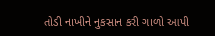તોડી નાખીને નુકસાન કરી ગાળો આપી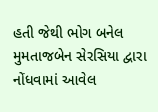હતી જેથી ભોગ બનેલ મુમતાજબેન સેરસિયા દ્વારા નોંધવામાં આવેલ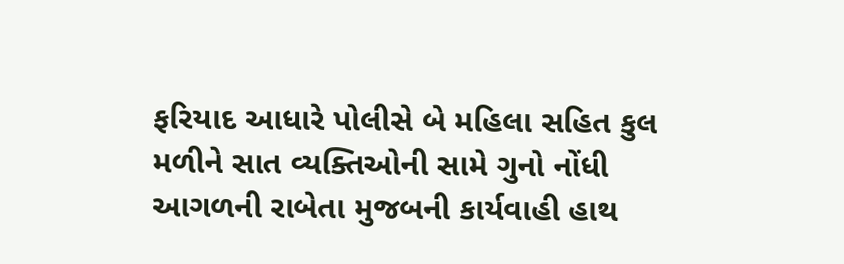ફરિયાદ આધારે પોલીસે બે મહિલા સહિત કુલ મળીને સાત વ્યક્તિઓની સામે ગુનો નોંધી આગળની રાબેતા મુજબની કાર્યવાહી હાથ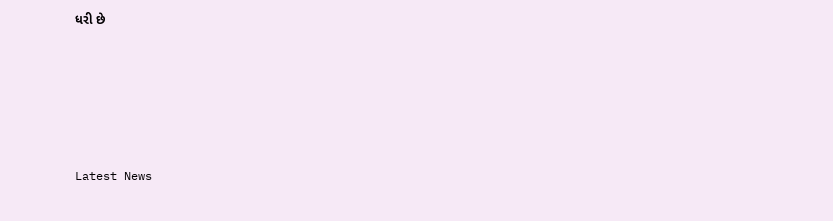ધરી છે






Latest News